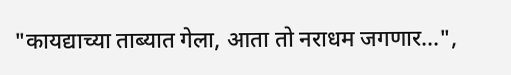"कायद्याच्या ताब्यात गेला, आता तो नराधम जगणार...",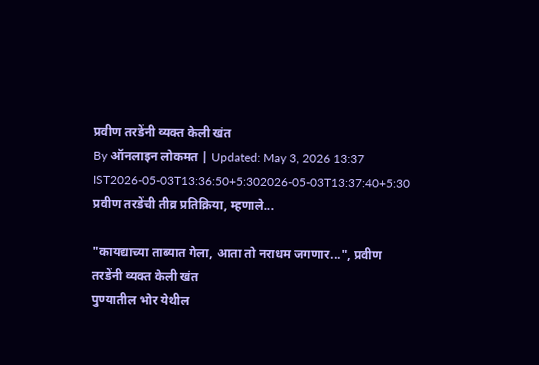प्रवीण तरडेंनी व्यक्त केली खंत
By ऑनलाइन लोकमत | Updated: May 3, 2026 13:37 IST2026-05-03T13:36:50+5:302026-05-03T13:37:40+5:30
प्रवीण तरडेंची तीव्र प्रतिक्रिया, म्हणाले...

"कायद्याच्या ताब्यात गेला, आता तो नराधम जगणार...", प्रवीण तरडेंनी व्यक्त केली खंत
पुण्यातील भोर येथील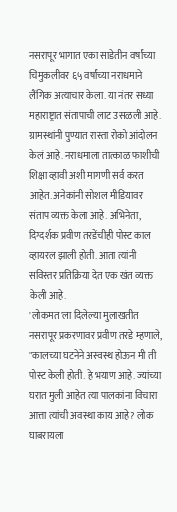नसरापूर भागात एका साडेतीन वर्षांच्या चिमुकलीवर ६५ वर्षांच्या नराधमाने लैंगिक अत्याचार केला. या नंतर सध्या महाराष्ट्रात संतापाची लाट उसळली आहे. ग्रामस्थांनी पुण्यात रास्ता रोको आंदोलन केलं आहे. नराधमाला तात्काळ फाशीची शिक्षा व्हावी अशी मागणी सर्व करत आहेत. अनेकांनी सोशल मीडियावर संताप व्यक्त केला आहे. अभिनेता, दिग्दर्शक प्रवीण तरडेंचीही पोस्ट काल व्हायरल झाली होती. आता त्यांनी सविस्तर प्रतिक्रिया देत एक खंत व्यक्त केली आहे.
'लोकमत'ला दिलेल्या मुलाखतीत नसरापूर प्रकरणावर प्रवीण तरडे म्हणाले, "कालच्या घटनेने अस्वस्थ होऊन मी ती पोस्ट केली होती. हे भयाण आहे. ज्यांच्या घरात मुली आहेत त्या पालकांना विचारा आत्ता त्यांची अवस्था काय आहे? लोक घाबरायला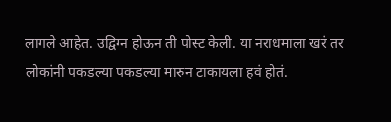लागले आहेत. उद्विग्न होऊन ती पोस्ट केली. या नराधमाला खरं तर लोकांनी पकडल्या पकडल्या मारुन टाकायला हवं होतं.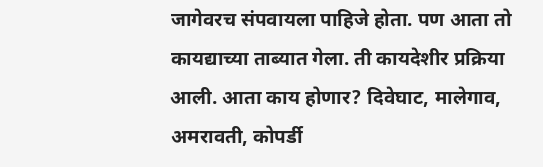जागेवरच संपवायला पाहिजे होता. पण आता तो कायद्याच्या ताब्यात गेला. ती कायदेशीर प्रक्रिया आली. आता काय होणार? दिवेघाट, मालेगाव, अमरावती, कोपर्डी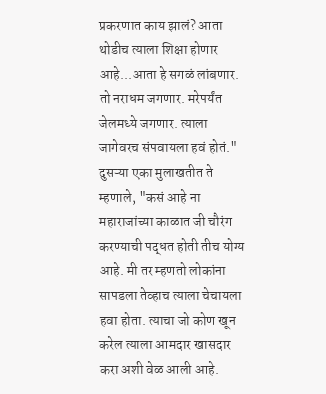प्रकरणात काय झालं? आता थोडीच त्याला शिक्षा होणार आहे...आता हे सगळं लांबणार. तो नराधम जगणार. मरेपर्यंत जेलमध्ये जगणार. त्याला जागेवरच संपवायला हवं होतं."
दुसऱ्या एका मुलाखतीत ते म्हणाले, "कसं आहे ना महाराजांच्या काळात जी चौरंग करण्याची पद्धत होती तीच योग्य आहे. मी तर म्हणतो लोकांना सापडला तेव्हाच त्याला चेचायला हवा होता. त्याचा जो कोण खून करेल त्याला आमदार खासदार करा अशी वेळ आली आहे.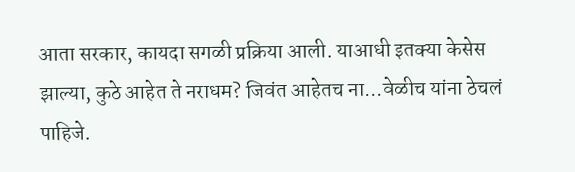आता सरकार, कायदा सगळी प्रक्रिया आली. याआधी इतक्या केसेस झाल्या, कुठे आहेत ते नराधम? जिवंत आहेतच ना...वेळीच यांना ठेचलं पाहिजे.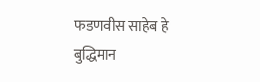फडणवीस साहेब हे बुद्धिमान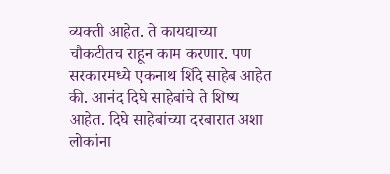व्यक्ती आहेत. ते कायद्याच्या चौकटीतच राहून काम करणार. पण सरकारमध्ये एकनाथ शिंदे साहेब आहेत की. आनंद दिघे साहेबांचे ते शिष्य आहेत. दिघे साहेबांच्या दरबारात अशा लोकांना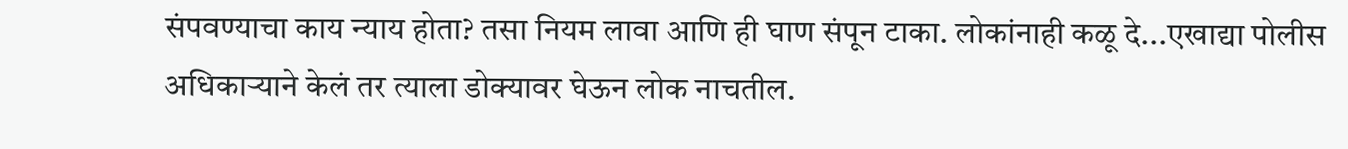संपवण्याचा काय न्याय होता? तसा नियम लावा आणि ही घाण संपून टाका. लोकांनाही कळू दे...एखाद्या पोलीस अधिकाऱ्याने केलं तर त्याला डोक्यावर घेऊन लोक नाचतील.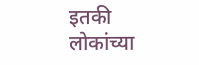इतकी लोकांच्या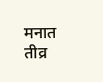मनात तीव्र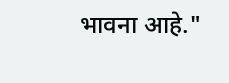भावना आहे."